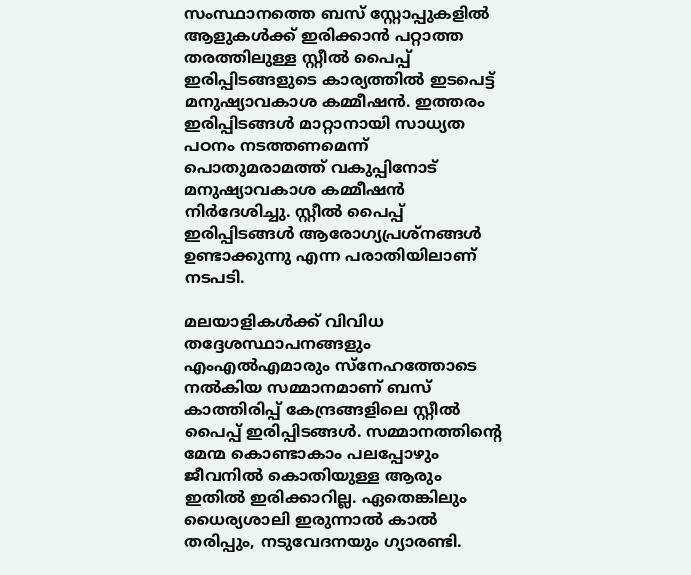സംസ്ഥാനത്തെ ബസ് സ്റ്റോപ്പുകളിൽ ആളുകൾക്ക് ഇരിക്കാൻ പറ്റാത്ത തരത്തിലുള്ള സ്റ്റീൽ പൈപ്പ് ഇരിപ്പിടങ്ങളുടെ കാര്യത്തിൽ ഇടപെട്ട് മനുഷ്യാവകാശ കമ്മീഷൻ. ഇത്തരം ഇരിപ്പിടങ്ങൾ മാറ്റാനായി സാധ്യത പഠനം നടത്തണമെന്ന് പൊതുമരാമത്ത് വകുപ്പിനോട് മനുഷ്യാവകാശ കമ്മീഷൻ നിർദേശിച്ചു. സ്റ്റീൽ പൈപ്പ് ഇരിപ്പിടങ്ങൾ ആരോഗ്യപ്രശ്നങ്ങൾ ഉണ്ടാക്കുന്നു എന്ന പരാതിയിലാണ് നടപടി.

മലയാളികൾക്ക് വിവിധ തദ്ദേശസ്ഥാപനങ്ങളും എംഎൽഎമാരും സ്നേഹത്തോടെ നൽകിയ സമ്മാനമാണ് ബസ് കാത്തിരിപ്പ് കേന്ദ്രങ്ങളിലെ സ്റ്റീൽ പൈപ്പ് ഇരിപ്പിടങ്ങൾ. സമ്മാനത്തിന്‍റെ മേന്മ കൊണ്ടാകാം പലപ്പോഴും ജീവനിൽ കൊതിയുള്ള ആരും ഇതിൽ ഇരിക്കാറില്ല. ഏതെങ്കിലും ധൈര്യശാലി ഇരുന്നാൽ കാൽ തരിപ്പും, നടുവേദനയും ഗ്യാരണ്ടി.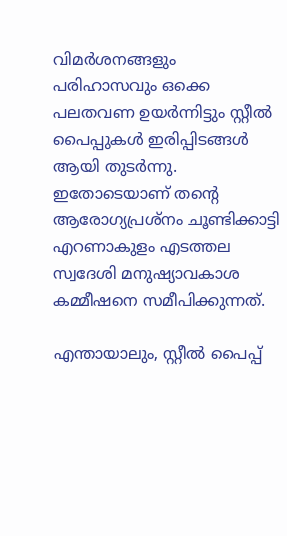വിമർശനങ്ങളും പരിഹാസവും ഒക്കെ പലതവണ ഉയർന്നിട്ടും സ്റ്റീൽ പൈപ്പുകൾ ഇരിപ്പിടങ്ങൾ ആയി തുടർന്നു. ഇതോടെയാണ് തന്‍റെ ആരോഗ്യപ്രശ്നം ചൂണ്ടിക്കാട്ടി എറണാകുളം എടത്തല സ്വദേശി മനുഷ്യാവകാശ കമ്മീഷനെ സമീപിക്കുന്നത്.

എന്തായാലും, സ്റ്റീൽ പൈപ്പ്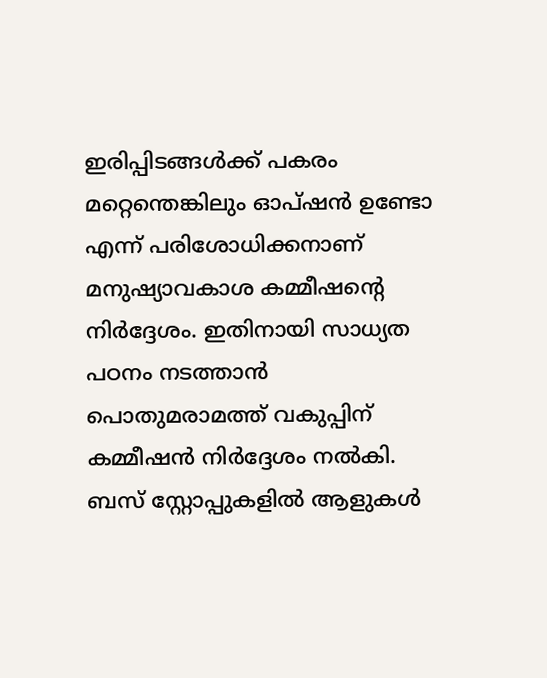ഇരിപ്പിടങ്ങൾക്ക് പകരം മറ്റെന്തെങ്കിലും ഓപ്ഷൻ ഉണ്ടോ എന്ന് പരിശോധിക്കനാണ് മനുഷ്യാവകാശ കമ്മീഷന്‍റെ നിർദ്ദേശം. ഇതിനായി സാധ്യത പഠനം നടത്താൻ പൊതുമരാമത്ത് വകുപ്പിന് കമ്മീഷൻ നിർദ്ദേശം നൽകി. ബസ് സ്റ്റോപ്പുകളിൽ ആളുകൾ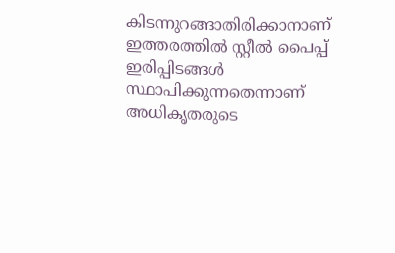കിടന്നുറങ്ങാതിരിക്കാനാണ് ഇത്തരത്തിൽ സ്റ്റീൽ പൈപ്പ് ഇരിപ്പിടങ്ങൾ സ്ഥാപിക്കുന്നതെന്നാണ് അധികൃതരുടെ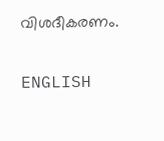വിശദീകരണം.

ENGLISH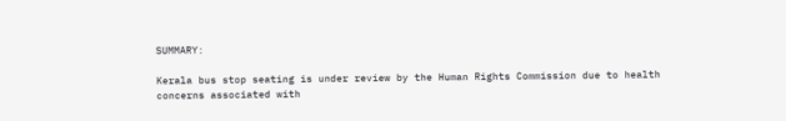SUMMARY:

Kerala bus stop seating is under review by the Human Rights Commission due to health concerns associated with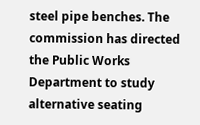steel pipe benches. The commission has directed the Public Works Department to study alternative seating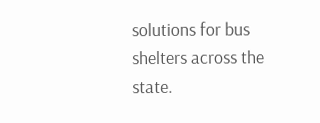solutions for bus shelters across the state.